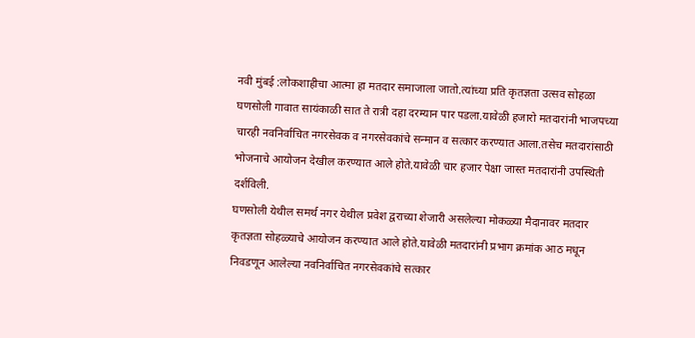नवी मुंबई :लोकशाहीचा आत्मा हा मतदार समाजाला जातो.त्यांच्या प्रति कृतज्ञता उत्सव सोहळा घणसोली गावात सायंकाळी सात ते रात्री दहा दरम्यान पार पडला.यावेळी हजारो मतदारांनी भाजपच्या चारही नवनिर्वाचित नगरसेवक व नगरसेवकांचे सन्मान व सत्कार करण्यात आला.तसेच मतदारांसाठी भोजनाचे आयोजन देखील करण्यात आले होते.यावेळी चार हजार पेक्षा जास्त मतदारांनी उपस्थिती दर्शविली.
घणसोली येथील समर्थ नगर येथील प्रवेश द्वराच्या शेजारी असलेल्या मोकळ्या मैदानावर मतदार कृतज्ञता सोहळ्याचे आयोजन करण्यात आले होते.यावेळी मतदारांनी प्रभाग क्रमांक आठ मधून निवडणून आलेल्या नवनिर्वाचित नगरसेवकांचे सत्कार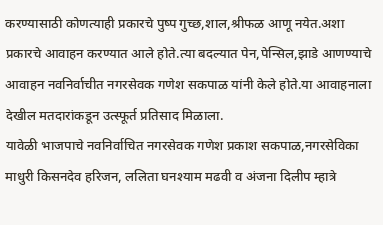करण्यासाठी कोणत्याही प्रकारचे पुष्प गुच्छ,शाल,श्रीफळ आणू नयेत.अशा प्रकारचे आवाहन करण्यात आले होते.त्या बदल्यात पेन,पेन्सिल,झाडे आणण्याचे आवाहन नवनिर्वाचीत नगरसेवक गणेश सकपाळ यांनी केले होते.या आवाहनाला देखील मतदारांकडून उत्स्फूर्त प्रतिसाद मिळाला.
यावेळी भाजपाचे नवनिर्वाचित नगरसेवक गणेश प्रकाश सकपाळ,नगरसेविका माधुरी किसनदेव हरिजन, ललिता घनश्याम मढवी व अंजना दिलीप म्हात्रे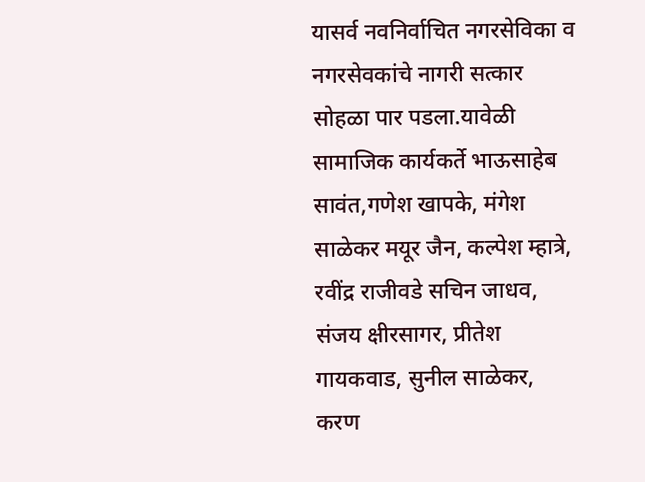यासर्व नवनिर्वाचित नगरसेविका व नगरसेवकांचे नागरी सत्कार सोहळा पार पडला.यावेळी सामाजिक कार्यकर्ते भाऊसाहेब सावंत,गणेश खापके, मंगेश साळेकर मयूर जैन, कल्पेश म्हात्रे, रवींद्र राजीवडे सचिन जाधव, संजय क्षीरसागर, प्रीतेश गायकवाड, सुनील साळेकर, करण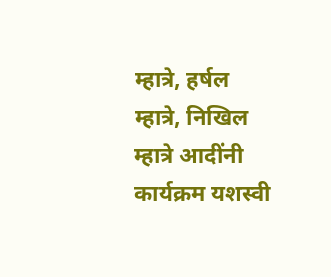म्हात्रे, हर्षल म्हात्रे, निखिल म्हात्रे आदींनी कार्यक्रम यशस्वी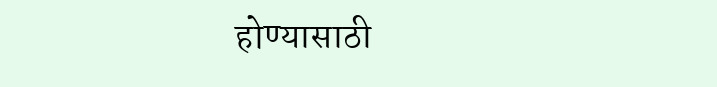होण्यासाठी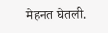मेहनत घेतली.